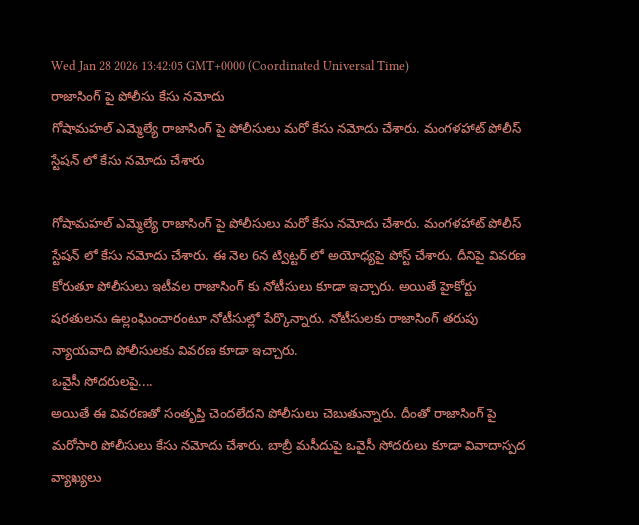Wed Jan 28 2026 13:42:05 GMT+0000 (Coordinated Universal Time)
రాజాసింగ్ పై పోలీసు కేసు నమోదు
గోషామహల్ ఎమ్మెల్యే రాజాసింగ్ పై పోలీసులు మరో కేసు నమోదు చేశారు. మంగళహాట్ పోలీస్ స్టేషన్ లో కేసు నమోదు చేశారు

గోషామహల్ ఎమ్మెల్యే రాజాసింగ్ పై పోలీసులు మరో కేసు నమోదు చేశారు. మంగళహాట్ పోలీస్ స్టేషన్ లో కేసు నమోదు చేశారు. ఈ నెల 6న ట్విట్టర్ లో అయోధ్యపై పోస్ట్ చేశారు. దీనిపై వివరణ కోరుతూ పోలీసులు ఇటీవల రాజాసింగ్ కు నోటీసులు కూడా ఇచ్చారు. అయితే హైకోర్టు షరతులను ఉల్లంఘించారంటూ నోటీసుల్లో పేర్కొన్నారు. నోటీసులకు రాజాసింగ్ తరుపు న్యాయవాది పోలీసులకు వివరణ కూడా ఇచ్చారు.
ఒవైసీ సోదరులపై....
అయితే ఈ వివరణతో సంతృప్తి చెందలేదని పోలీసులు చెబుతున్నారు. దీంతో రాజాసింగ్ పై మరోసారి పోలీసులు కేసు నమోదు చేశారు. బాబ్రీ మసీదుపై ఒవైసీ సోదరులు కూడా వివాదాస్పద వ్యాఖ్యలు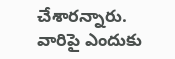చేశారన్నారు. వారిపై ఎందుకు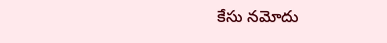కేసు నమోదు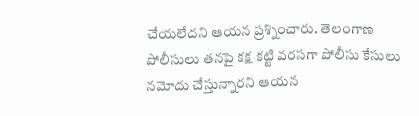చేయలేదని ఆయన ప్రశ్నించారు. తెలంగాణ పోలీసులు తనపై కక్ష కట్టి వరసగా పోలీసు కేసులు నమోదు చేస్తున్నారని ఆయన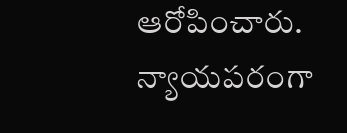ఆరోపించారు. న్యాయపరంగా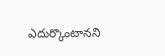ఎదుర్కొంటానని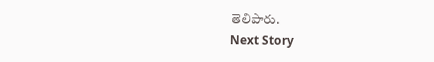తెలిపారు.
Next Story